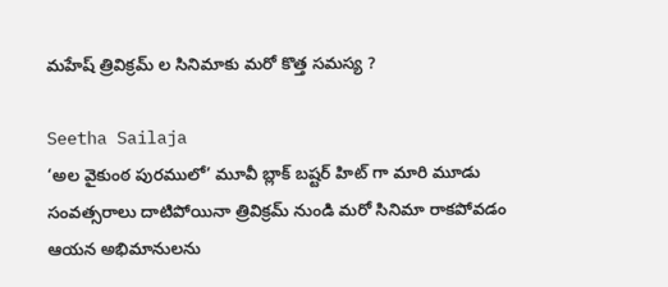మహేష్ త్రివిక్రమ్ ల సినిమాకు మరో కొత్త సమస్య ?

Seetha Sailaja
‘అల వైకుంఠ పురములో’ మూవీ బ్లాక్ బష్టర్ హిట్ గా మారి మూడు సంవత్సరాలు దాటిపోయినా త్రివిక్రమ్ నుండి మరో సినిమా రాకపోవడం ఆయన అభిమానులను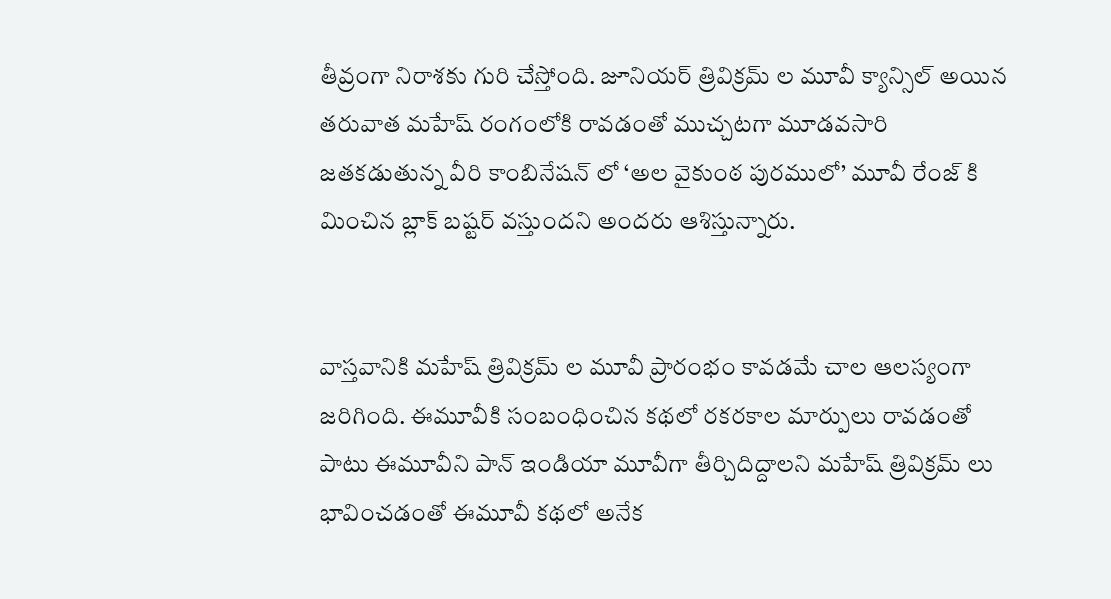తీవ్రంగా నిరాశకు గురి చేస్తోంది. జూనియర్ త్రివిక్రమ్ ల మూవీ క్యాన్సిల్ అయిన తరువాత మహేష్ రంగంలోకి రావడంతో ముచ్చటగా మూడవసారి జతకడుతున్న వీరి కాంబినేషన్ లో ‘అల వైకుంఠ పురములో’ మూవీ రేంజ్ కి మించిన బ్లాక్ బష్టర్ వస్తుందని అందరు ఆశిస్తున్నారు.


వాస్తవానికి మహేష్ త్రివిక్రమ్ ల మూవీ ప్రారంభం కావడమే చాల ఆలస్యంగా జరిగింది. ఈమూవీకి సంబంధించిన కథలో రకరకాల మార్పులు రావడంతో పాటు ఈమూవీని పాన్ ఇండియా మూవీగా తీర్చిదిద్దాలని మహేష్ త్రివిక్రమ్ లు భావించడంతో ఈమూవీ కథలో అనేక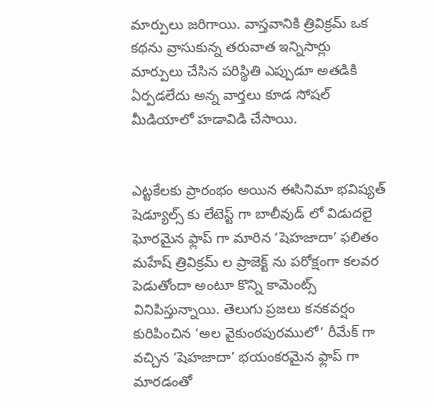మార్పులు జరిగాయి. వాస్తవానికి త్రివిక్రమ్ ఒక కథను వ్రాసుకున్న తరువాత ఇన్నిసార్లు మార్పులు చేసిన పరిస్థితి ఎప్పుడూ అతడికి ఏర్పడలేదు అన్న వార్తలు కూడ సోషల్ మీడియాలో హడావిడి చేసాయి.


ఎట్టకేలకు ప్రారంభం అయిన ఈసినిమా భవిష్యత్ షెడ్యూల్స్ కు లేటెస్ట్ గా బాలీవుడ్ లో విడుదలై ఘోరమైన ఫ్లాప్ గా మారిన ‘షెహజాదా’ ఫలితం మహేష్ త్రివిక్రమ్ ల ప్రాజెక్ట్ ను పరోక్షంగా కలవర పెడుతోందా అంటూ కొన్ని కామెంట్స్ వినిపిస్తున్నాయి. తెలుగు ప్రజలు కనకవర్షం కురిపించిన ‘అల వైకుంఠపురములో’ రీమేక్ గా వచ్చిన ‘షెహజాదా’ భయంకరమైన ఫ్లాప్ గా మారడంతో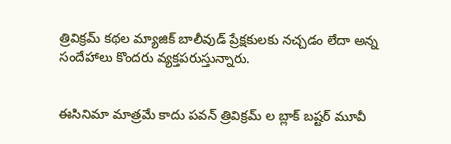త్రివిక్రమ్ కథల మ్యాజిక్ బాలీవుడ్ ప్రేక్షకులకు నచ్చడం లేదా అన్న సందేహాలు కొందరు వ్యక్తపరుస్తున్నారు.


ఈసినిమా మాత్రమే కాదు పవన్ త్రివిక్రమ్ ల బ్లాక్ బష్టర్ మూవీ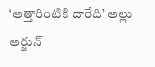‘అత్తారింటికి దారేది’ అల్లు అర్జున్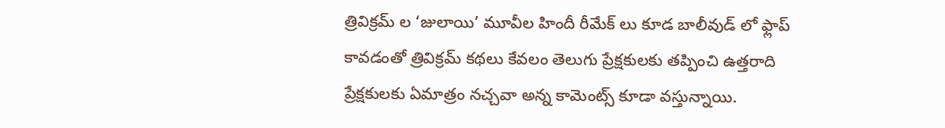త్రివిక్రమ్ ల ‘జులాయి’ మూవీల హిందీ రీమేక్ లు కూడ బాలీవుడ్ లో ఫ్లాప్ కావడంతో త్రివిక్రమ్ కథలు కేవలం తెలుగు ప్రేక్షకులకు తప్పించి ఉత్తరాది ప్రేక్షకులకు ఏమాత్రం నచ్చవా అన్న కామెంట్స్ కూడా వస్తున్నాయి.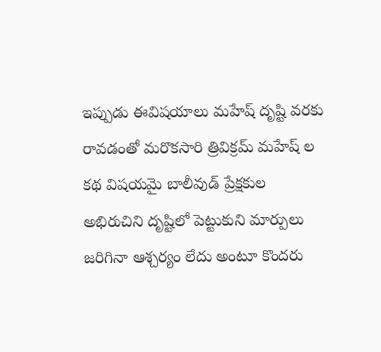ఇప్పుడు ఈవిషయాలు మహేష్ దృష్టి వరకు రావడంతో మరొకసారి త్రివిక్రమ్ మహేష్ ల కథ విషయమై బాలీవుడ్ ప్రేక్షకుల అభిరుచిని దృష్టిలో పెట్టుకుని మార్పులు జరిగినా ఆశ్చర్యం లేదు అంటూ కొందరు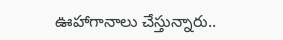ఊహాగానాలు చేస్తున్నారు..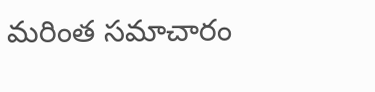మరింత సమాచారం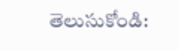తెలుసుకోండి: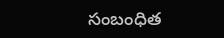సంబంధిత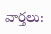వార్తలు: